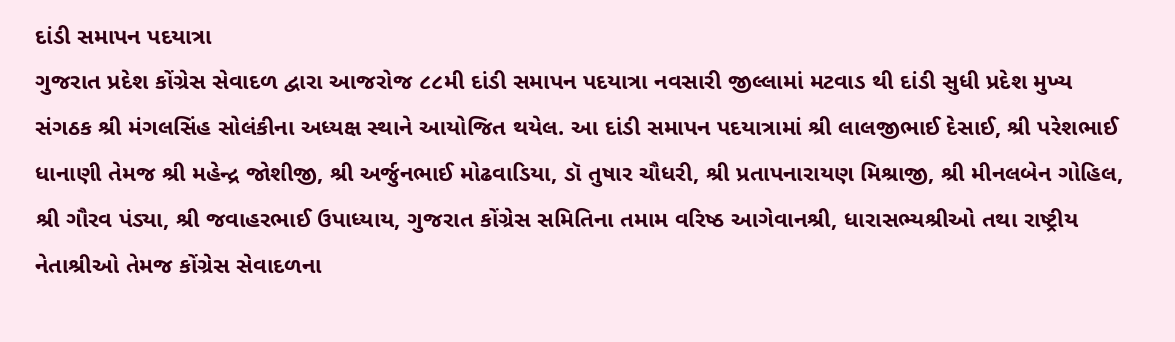દાંડી સમાપન પદયાત્રા
ગુજરાત પ્રદેશ કોંગ્રેસ સેવાદળ દ્વારા આજરોજ ૮૮મી દાંડી સમાપન પદયાત્રા નવસારી જીલ્લામાં મટવાડ થી દાંડી સુધી પ્રદેશ મુખ્ય સંગઠક શ્રી મંગલસિંહ સોલંકીના અધ્યક્ષ સ્થાને આયોજિત થયેલ. આ દાંડી સમાપન પદયાત્રામાં શ્રી લાલજીભાઈ દેસાઈ, શ્રી પરેશભાઈ ધાનાણી તેમજ શ્રી મહેન્દ્ર જોશીજી, શ્રી અર્જુનભાઈ મોઢવાડિયા, ડૉ તુષાર ચૌધરી, શ્રી પ્રતાપનારાયણ મિશ્રાજી, શ્રી મીનલબેન ગોહિલ, શ્રી ગૌરવ પંડ્યા, શ્રી જવાહરભાઈ ઉપાધ્યાય, ગુજરાત કોંગ્રેસ સમિતિના તમામ વરિષ્ઠ આગેવાનશ્રી, ધારાસભ્યશ્રીઓ તથા રાષ્ટ્રીય નેતાશ્રીઓ તેમજ કોંગ્રેસ સેવાદળના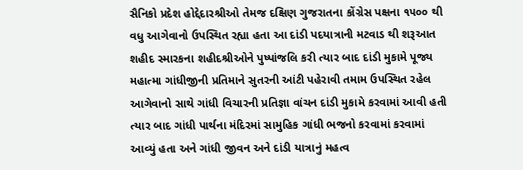સૈનિકો પ્રદેશ હોદ્દેદારશ્રીઓ તેમજ દક્ષિણ ગુજરાતના કોંગ્રેસ પક્ષના ૧૫૦૦ થી વધુ આગેવાનો ઉપસ્થિત રહ્યા હતા આ દાંડી પદયાત્રાની મટવાડ થી શરૂઆત શહીદ સ્મારકના શહીદશ્રીઓને પુષ્પાંજલિ કરી ત્યાર બાદ દાંડી મુકામે પૂજ્ય મહાત્મા ગાંધીજીની પ્રતિમાને સુતરની આંટી પહેરાવી તમામ ઉપસ્થિત રહેલ આગેવાનો સાથે ગાંધી વિચારની પ્રતિજ્ઞા વાંચન દાંડી મુકામે કરવામાં આવી હતી ત્યાર બાદ ગાંધી પાર્થના મંદિરમાં સામુહિક ગાંધી ભજનો કરવામાં કરવામાં આવ્યું હતા અને ગાંધી જીવન અને દાંડી યાત્રાનું મહત્વ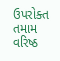ઉપરોક્ત તમામ વરિષ્ઠ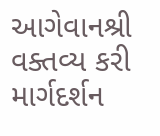આગેવાનશ્રી વક્તવ્ય કરી માર્ગદર્શન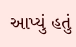આપ્યું હતું